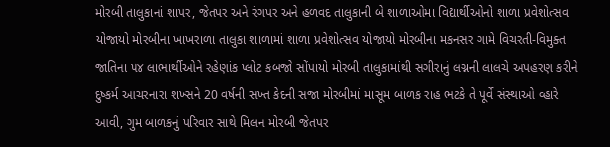મોરબી તાલુકાનાં શાપર, જેતપર અને રંગપર અને હળવદ તાલુકાની બે શાળાઓમા વિદ્યાર્થીઓનો શાળા પ્રવેશોત્સવ યોજાયો મોરબીના ખાખરાળા તાલુકા શાળામાં શાળા પ્રવેશોત્સવ યોજાયો મોરબીના મકનસર ગામે વિચરતી-વિમુક્ત જાતિના ૫૪ લાભાર્થીઓને રહેણાંક પ્લોટ કબજો સોંપાયો મોરબી તાલુકામાંથી સગીરાનું લગ્નની લાલચે અપહરણ કરીને દુષ્કર્મ આચરનારા શખ્સને 20 વર્ષની સખ્ત કેદની સજા મોરબીમાં માસૂમ બાળક રાહ ભટકે તે પૂર્વે સંસ્થાઓ વ્હારે આવી, ગુમ બાળકનું પરિવાર સાથે મિલન મોરબી જેતપર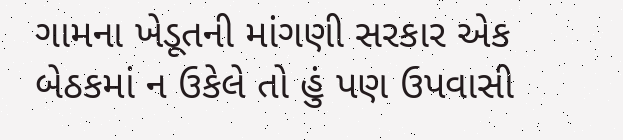ગામના ખેડૂતની માંગણી સરકાર એક બેઠકમાં ન ઉકેલે તો હું પણ ઉપવાસી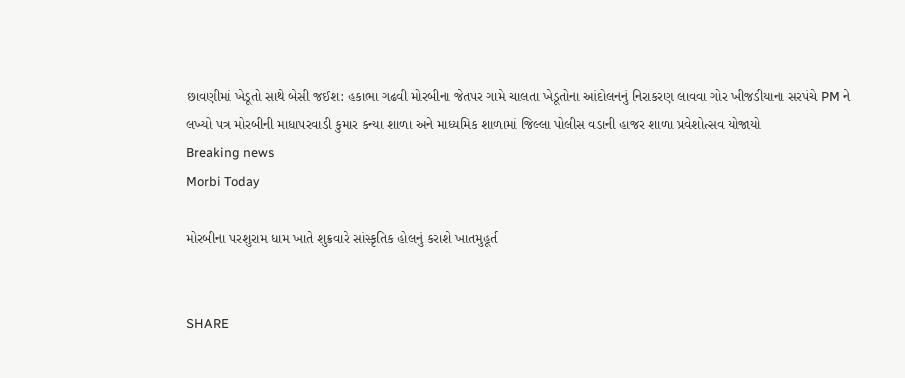છાવણીમાં ખેડૂતો સાથે બેસી જઈશ: હકાભા ગઢવી મોરબીના જેતપર ગામે ચાલતા ખેડૂતોના આંદોલનનું નિરાકરણ લાવવા ગોર ખીજડીયાના સરપંચે PM ને લખ્યો પત્ર મોરબીની માધાપરવાડી કુમાર કન્યા શાળા અને માધ્યમિક શાળામાં જિલ્લા પોલીસ વડાની હાજર શાળા પ્રવેશોત્સવ યોજાયો
Breaking news
Morbi Today

મોરબીના પરશુરામ ધામ ખાતે શુક્રવારે સાંસ્કૃતિક હોલનું કરાશે ખાતમુહૂર્ત


SHARE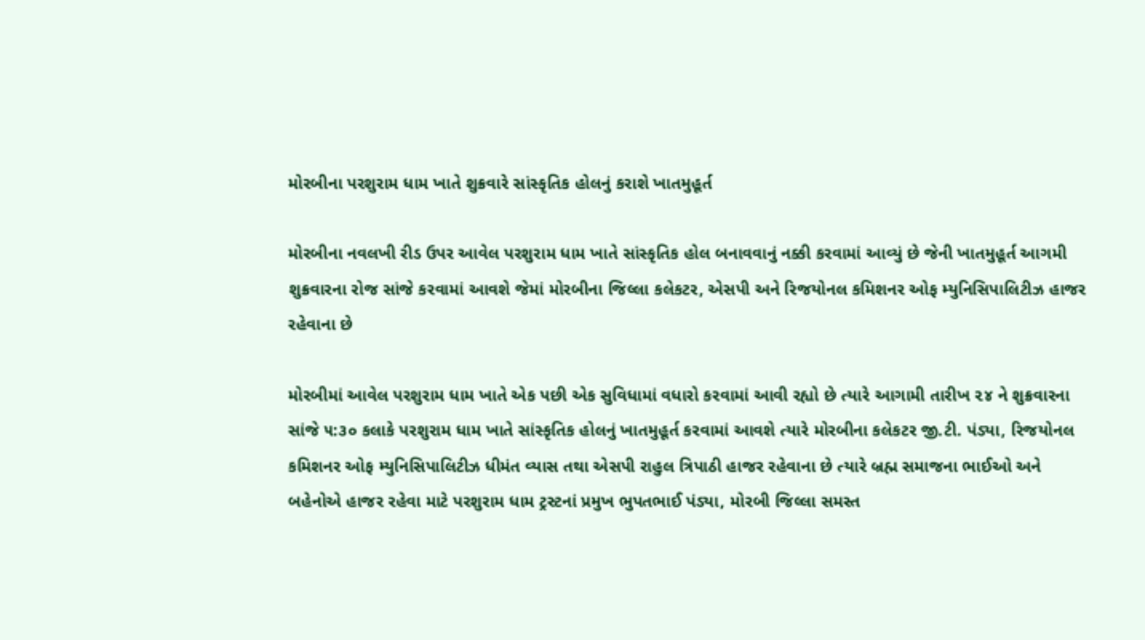મોરબીના પરશુરામ ધામ ખાતે શુક્રવારે સાંસ્કૃતિક હોલનું કરાશે ખાતમુહૂર્ત

મોરબીના નવલખી રીડ ઉપર આવેલ પરશુરામ ધામ ખાતે સાંસ્કૃતિક હોલ બનાવવાનું નક્કી કરવામાં આવ્યું છે જેની ખાતમુહૂર્ત આગમી શુક્રવારના રોજ સાંજે કરવામાં આવશે જેમાં મોરબીના જિલ્લા કલેકટર, એસપી અને રિજયોનલ કમિશનર ઓફ મ્યુનિસિપાલિટીઝ હાજર રહેવાના છે

મોરબીમાં આવેલ પરશુરામ ધામ ખાતે એક પછી એક સુવિધામાં વધારો કરવામાં આવી રહ્યો છે ત્યારે આગામી તારીખ ૨૪ ને શુક્રવારના સાંજે ૫:૩૦ કલાકે પરશુરામ ધામ ખાતે સાંસ્કૃતિક હોલનું ખાતમુહૂર્ત કરવામાં આવશે ત્યારે મોરબીના કલેકટર જી.ટી. પંડ્યા, રિજયોનલ કમિશનર ઓફ મ્યુનિસિપાલિટીઝ ધીમંત વ્યાસ તથા એસપી રાહુલ ત્રિપાઠી હાજર રહેવાના છે ત્યારે બ્રહ્મ સમાજના ભાઈઓ અને બહેનોએ હાજર રહેવા માટે પરશુરામ ધામ ટ્રસ્ટનાં પ્રમુખ ભુપતભાઈ પંડ્યા, મોરબી જિલ્લા સમસ્ત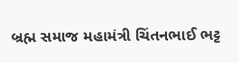બ્રહ્મ સમાજ મહામંત્રી ચિંતનભાઈ ભટ્ટ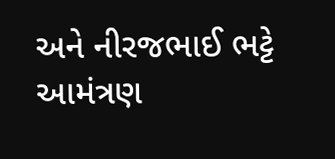અને નીરજભાઈ ભટ્ટે આમંત્રણ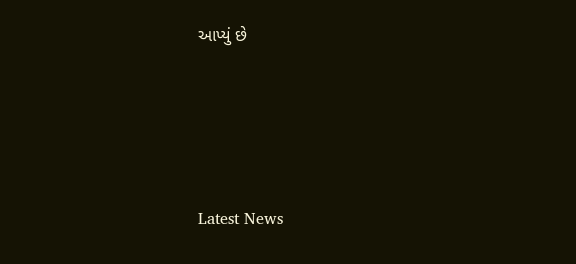આપ્યું છે






Latest News